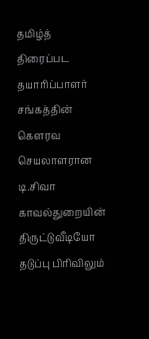தமிழ்த் திரைப்பட தயாரிப்பாளர் சங்கத்தின் கௌரவ செயலாளரான டி.சிவா காவல்துறையின் திருட்டுவீடியோ தடுப்பு பிரிவிலும்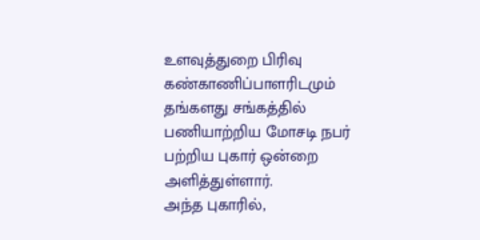உளவுத்துறை பிரிவு கண்காணிப்பாளரிடமும் தங்களது சங்கத்தில் பணியாற்றிய மோசடி நபர் பற்றிய புகார் ஒன்றை அளித்துள்ளார்.
அந்த புகாரில்,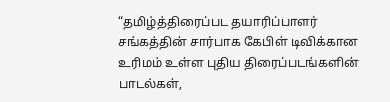“தமிழ்த்திரைப்பட தயாரிப்பாளர் சங்கத்தின் சார்பாக கேபிள் டிவிக்கான உரிமம் உள்ள புதிய திரைப்படங்களின் பாடல்கள்,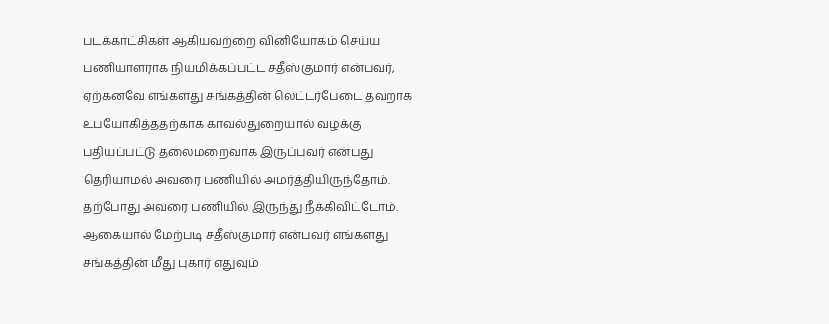படக்காட்சிகள் ஆகியவற்றை வினியோகம் செய்ய பணியாளராக நியமிக்கப்பட்ட சதீஸ்குமார் என்பவர், ஏற்கனவே எங்களது சங்கத்தின் லெட்டர்பேடை தவறாக உபயோகித்ததற்காக காவல்துறையால் வழக்கு பதியப்பட்டு தலைமறைவாக இருப்பவர் என்பது தெரியாமல் அவரை பணியில் அமர்த்தியிருந்தோம்.
தற்போது அவரை பணியில் இருந்து நீக்கிவிட்டோம். ஆகையால் மேற்படி சதீஸ்குமார் என்பவர் எங்களது சங்கத்தின் மீது புகார் எதுவும்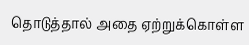தொடுத்தால் அதை ஏற்றுக்கொள்ள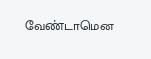வேண்டாமென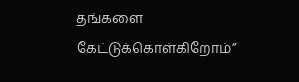தங்களை கேட்டுக்கொள்கிறோம்”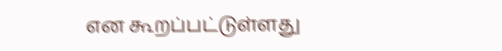என கூறப்பட்டுள்ளது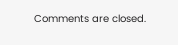Comments are closed.